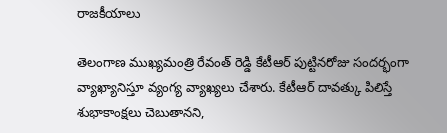రాజకీయాలు

తెలంగాణ ముఖ్యమంత్రి రేవంత్ రెడ్డి కేటీఆర్ పుట్టినరోజు సందర్భంగా వ్యాఖ్యానిస్తూ వ్యంగ్య వ్యాఖ్యలు చేశారు. కేటీఆర్ దావత్కు పిలిస్తే శుభాకాంక్షలు చెబుతానని,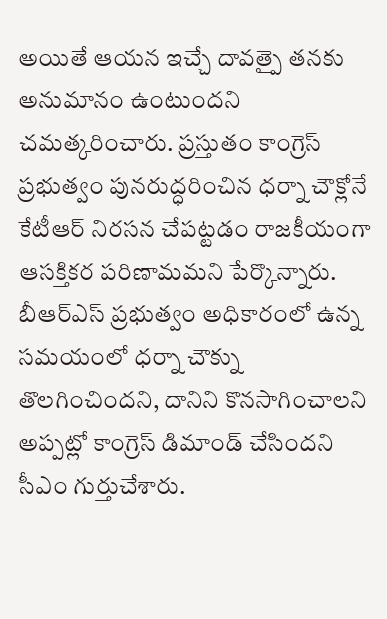అయితే ఆయన ఇచ్చే దావత్పై తనకు అనుమానం ఉంటుందని చమత్కరించారు. ప్రస్తుతం కాంగ్రెస్ ప్రభుత్వం పునరుద్ధరించిన ధర్నా చౌక్లోనే కేటీఆర్ నిరసన చేపట్టడం రాజకీయంగా ఆసక్తికర పరిణామమని పేర్కొన్నారు.
బీఆర్ఎస్ ప్రభుత్వం అధికారంలో ఉన్న సమయంలో ధర్నా చౌక్ను తొలగించిందని, దానిని కొనసాగించాలని అప్పట్లో కాంగ్రెస్ డిమాండ్ చేసిందని సీఎం గుర్తుచేశారు.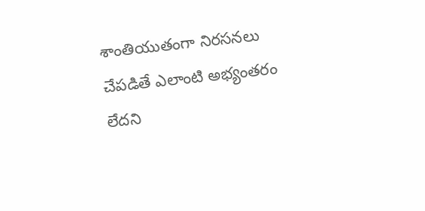శాంతియుతంగా నిరసనలు చేపడితే ఎలాంటి అభ్యంతరం లేదని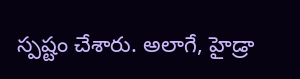స్పష్టం చేశారు. అలాగే, హైడ్రా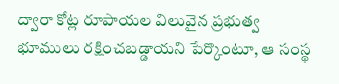ద్వారా కోట్ల రూపాయల విలువైన ప్రభుత్వ భూములు రక్షించబడ్డాయని పేర్కొంటూ, ఆ సంస్థ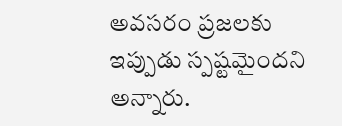అవసరం ప్రజలకు ఇప్పుడు స్పష్టమైందని అన్నారు.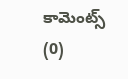కామెంట్స్ (0)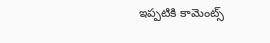ఇప్పటికి కామెంట్స్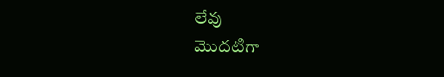లేవు
మొదటిగా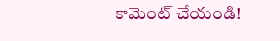కామెంట్ చేయండి!